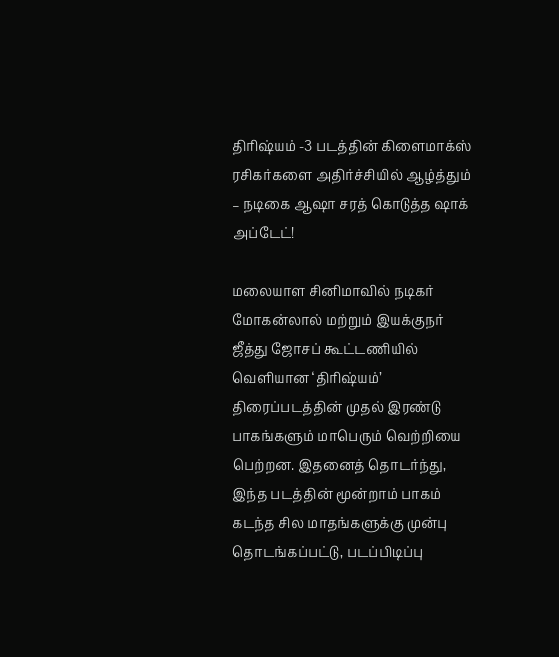திரிஷ்யம் -3 படத்தின் கிளைமாக்ஸ் ரசிகர்களை அதிர்ச்சியில் ஆழ்த்தும் – நடிகை ஆஷா சரத் கொடுத்த ஷாக் அப்டேட்!

மலையாள சினிமாவில் நடிகர் மோகன்லால் மற்றும் இயக்குநர் ஜீத்து ஜோசப் கூட்டணியில் வெளியான ‘திரிஷ்யம்’ திரைப்படத்தின் முதல் இரண்டு பாகங்களும் மாபெரும் வெற்றியை பெற்றன. இதனைத் தொடர்ந்து, இந்த படத்தின் மூன்றாம் பாகம் கடந்த சில மாதங்களுக்கு முன்பு தொடங்கப்பட்டு, படப்பிடிப்பு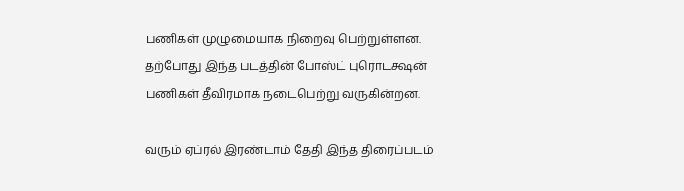பணிகள் முழுமையாக நிறைவு பெற்றுள்ளன. தற்போது இந்த படத்தின் போஸ்ட் புரொடக்ஷன் பணிகள் தீவிரமாக நடைபெற்று வருகின்றன.

வரும் ஏப்ரல் இரண்டாம் தேதி இந்த திரைப்படம்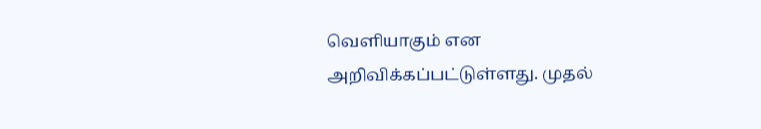வெளியாகும் என அறிவிக்கப்பட்டுள்ளது. முதல்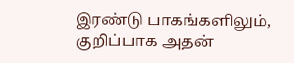இரண்டு பாகங்களிலும், குறிப்பாக அதன்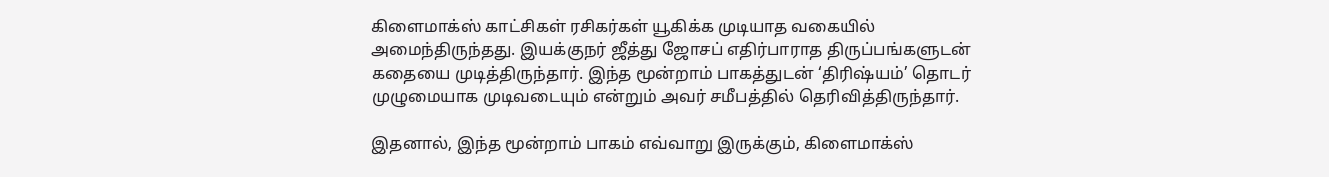கிளைமாக்ஸ் காட்சிகள் ரசிகர்கள் யூகிக்க முடியாத வகையில் அமைந்திருந்தது. இயக்குநர் ஜீத்து ஜோசப் எதிர்பாராத திருப்பங்களுடன் கதையை முடித்திருந்தார். இந்த மூன்றாம் பாகத்துடன் ‘திரிஷ்யம்’ தொடர் முழுமையாக முடிவடையும் என்றும் அவர் சமீபத்தில் தெரிவித்திருந்தார்.

இதனால், இந்த மூன்றாம் பாகம் எவ்வாறு இருக்கும், கிளைமாக்ஸ்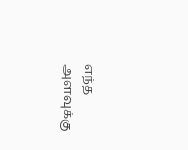எந்த அளவுக்கு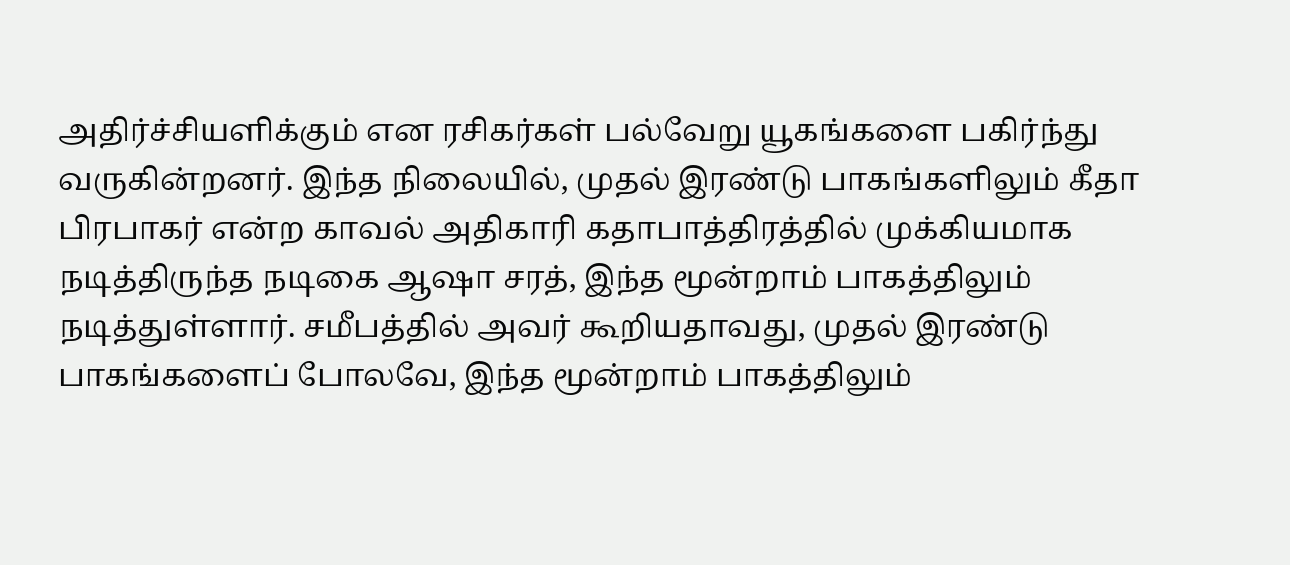அதிர்ச்சியளிக்கும் என ரசிகர்கள் பல்வேறு யூகங்களை பகிர்ந்து வருகின்றனர். இந்த நிலையில், முதல் இரண்டு பாகங்களிலும் கீதா பிரபாகர் என்ற காவல் அதிகாரி கதாபாத்திரத்தில் முக்கியமாக நடித்திருந்த நடிகை ஆஷா சரத், இந்த மூன்றாம் பாகத்திலும் நடித்துள்ளார். சமீபத்தில் அவர் கூறியதாவது, முதல் இரண்டு பாகங்களைப் போலவே, இந்த மூன்றாம் பாகத்திலும்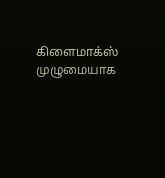கிளைமாக்ஸ் முழுமையாக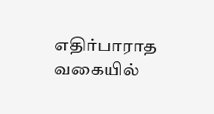எதிர்பாராத வகையில்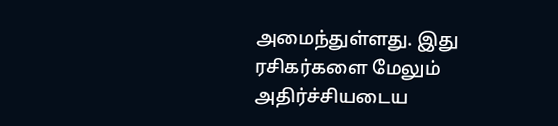அமைந்துள்ளது. இது ரசிகர்களை மேலும் அதிர்ச்சியடைய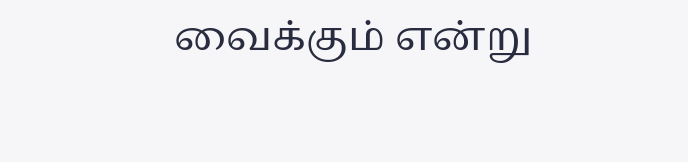வைக்கும் என்று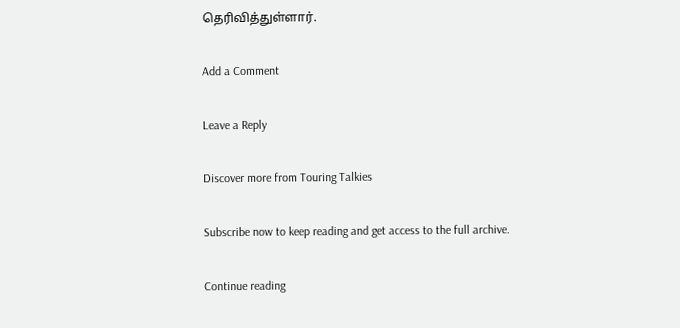தெரிவித்துள்ளார்.

Add a Comment

Leave a Reply

Discover more from Touring Talkies

Subscribe now to keep reading and get access to the full archive.

Continue reading